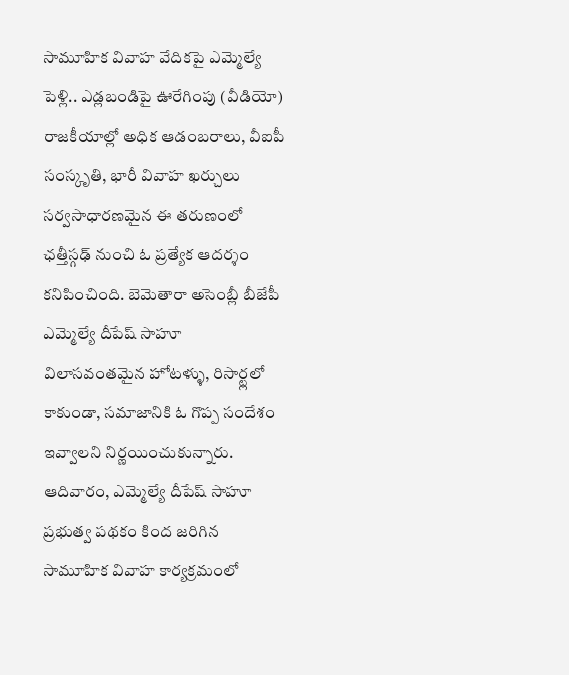సామూహిక వివాహ వేదికపై ఎమ్మెల్యే పెళ్లి.. ఎడ్లబండిపై ఊరేగింపు (వీడియో)
రాజకీయాల్లో అధిక ఆడంబరాలు, వీఐపీ సంస్కృతి, భారీ వివాహ ఖర్చులు సర్వసాధారణమైన ఈ తరుణంలో ఛత్తీస్గఢ్ నుంచి ఓ ప్రత్యేక ఆదర్శం కనిపించింది. బెమెతారా అసెంబ్లీ బీజేపీ ఎమ్మెల్యే దీపేష్ సాహూ విలాసవంతమైన హోటళ్ళు, రిసార్ట్లలో కాకుండా, సమాజానికి ఓ గొప్ప సందేశం ఇవ్వాలని నిర్ణయించుకున్నారు. ఆదివారం, ఎమ్మెల్యే దీపేష్ సాహూ ప్రభుత్వ పథకం కింద జరిగిన సామూహిక వివాహ కార్యక్రమంలో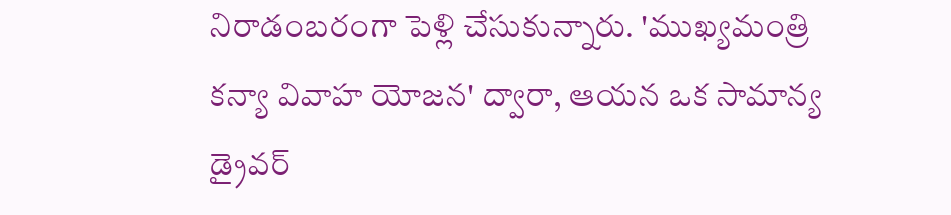నిరాడంబరంగా పెళ్లి చేసుకున్నారు. 'ముఖ్యమంత్రి కన్యా వివాహ యోజన' ద్వారా, ఆయన ఒక సామాన్య డ్రైవర్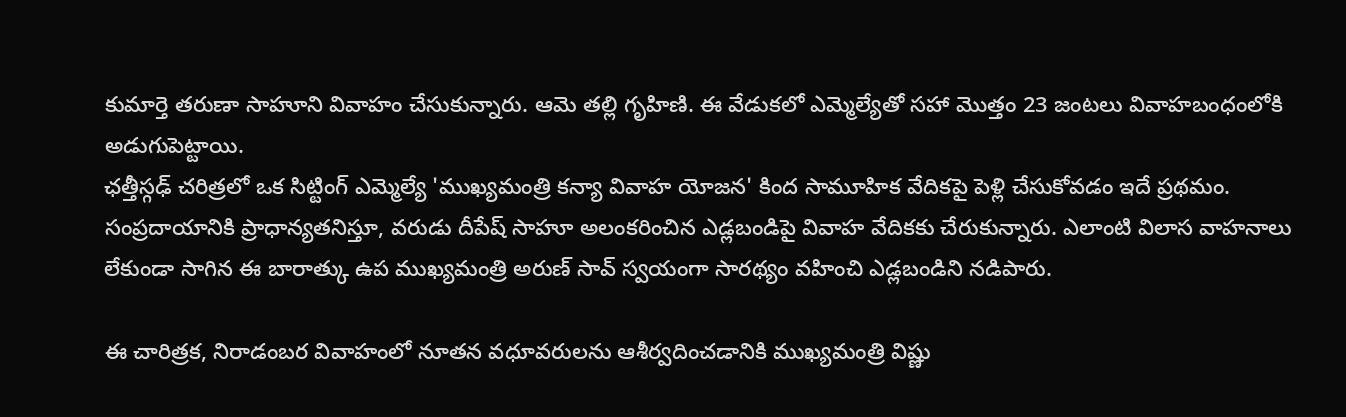కుమార్తె తరుణా సాహూని వివాహం చేసుకున్నారు. ఆమె తల్లి గృహిణి. ఈ వేడుకలో ఎమ్మెల్యేతో సహా మొత్తం 23 జంటలు వివాహబంధంలోకి అడుగుపెట్టాయి.
ఛత్తీస్గఢ్ చరిత్రలో ఒక సిట్టింగ్ ఎమ్మెల్యే 'ముఖ్యమంత్రి కన్యా వివాహ యోజన' కింద సామూహిక వేదికపై పెళ్లి చేసుకోవడం ఇదే ప్రథమం. సంప్రదాయానికి ప్రాధాన్యతనిస్తూ, వరుడు దీపేష్ సాహూ అలంకరించిన ఎడ్లబండిపై వివాహ వేదికకు చేరుకున్నారు. ఎలాంటి విలాస వాహనాలు లేకుండా సాగిన ఈ బారాత్కు ఉప ముఖ్యమంత్రి అరుణ్ సావ్ స్వయంగా సారథ్యం వహించి ఎడ్లబండిని నడిపారు.

ఈ చారిత్రక, నిరాడంబర వివాహంలో నూతన వధూవరులను ఆశీర్వదించడానికి ముఖ్యమంత్రి విష్ణు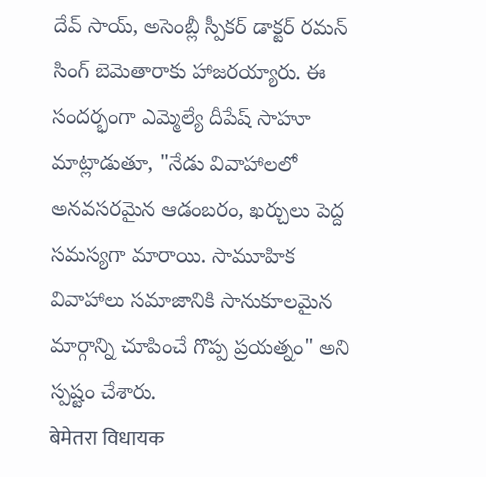దేవ్ సాయ్, అసెంబ్లీ స్పీకర్ డాక్టర్ రమన్ సింగ్ బెమెతారాకు హాజరయ్యారు. ఈ సందర్భంగా ఎమ్మెల్యే దీపేష్ సాహూ మాట్లాడుతూ, "నేడు వివాహాలలో అనవసరమైన ఆడంబరం, ఖర్చులు పెద్ద సమస్యగా మారాయి. సామూహిక వివాహాలు సమాజానికి సానుకూలమైన మార్గాన్ని చూపించే గొప్ప ప్రయత్నం" అని స్పష్టం చేశారు.
बेमेतरा विधायक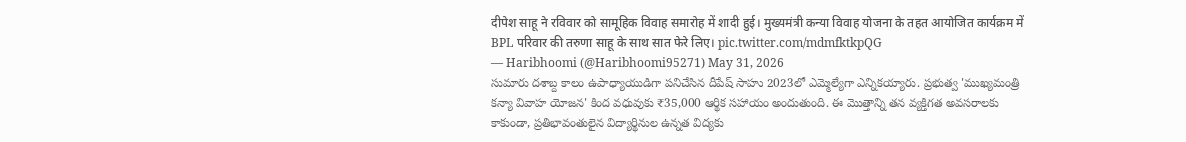दीपेश साहू ने रविवार को सामूहिक विवाह समारोह में शादी हुई। मुख्यमंत्री कन्या विवाह योजना के तहत आयोजित कार्यक्रम में BPL परिवार की तरुणा साहू के साथ सात फेरे लिए। pic.twitter.com/mdmfktkpQG
— Haribhoomi (@Haribhoomi95271) May 31, 2026
సుమారు దశాబ్ద కాలం ఉపాధ్యాయుడిగా పనిచేసిన దీపేష్ సాహు 2023లో ఎమ్మెల్యేగా ఎన్నికయ్యారు. ప్రభుత్వ 'ముఖ్యమంత్రి కన్యా వివాహ యోజన' కింద వధువుకు ₹35,000 ఆర్థిక సహాయం అందుతుంది. ఈ మొత్తాన్ని తన వ్యక్తిగత అవసరాలకు కాకుండా, ప్రతిభావంతులైన విద్యార్థినుల ఉన్నత విద్యకు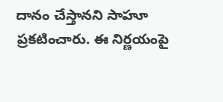దానం చేస్తానని సాహూ ప్రకటించారు. ఈ నిర్ణయంపై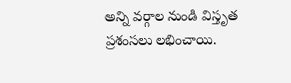అన్ని వర్గాల నుండి విస్తృత ప్రశంసలు లభించాయి.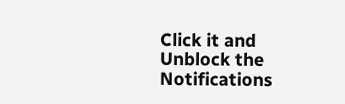Click it and Unblock the Notifications